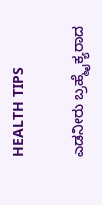HEALTH TIPS

ಎಡನೀರು ಬ್ರಹ್ಮೈಕ್ಯರಾದ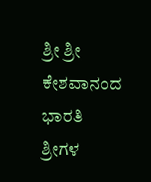ಶ್ರೀ ಶ್ರೀ ಕೇಶವಾನಂದ ಭಾರತಿ ಶ್ರೀಗಳ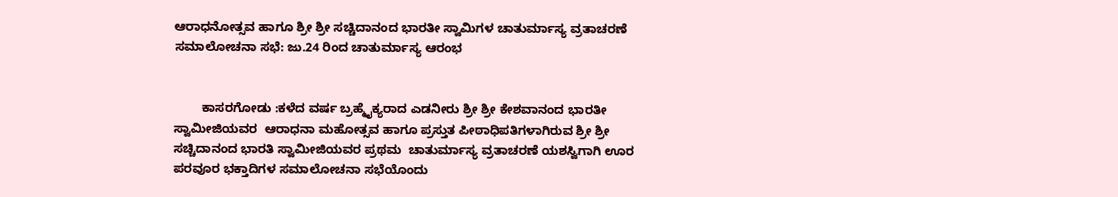ಆರಾಧನೋತ್ಸವ ಹಾಗೂ ಶ್ರೀ ಶ್ರೀ ಸಚ್ಚಿದಾನಂದ ಭಾರತೀ ಸ್ವಾಮಿಗಳ ಚಾತುರ್ಮಾಸ್ಯ ವ್ರತಾಚರಣೆ ಸಮಾಲೋಚನಾ ಸಭೆ: ಜು.24 ರಿಂದ ಚಾತುರ್ಮಾಸ್ಯ ಆರಂಭ


        ಕಾಸರಗೋಡು :ಕಳೆದ ವರ್ಷ ಬ್ರಹ್ಮೈಕ್ಯರಾದ ಎಡನೀರು ಶ್ರೀ ಶ್ರೀ ಕೇಶವಾನಂದ ಭಾರತೀ ಸ್ವಾಮೀಜಿಯವರ  ಆರಾಧನಾ ಮಹೋತ್ಸವ ಹಾಗೂ ಪ್ರಸ್ತುತ ಪೀಠಾಧಿಪತಿಗಳಾಗಿರುವ ಶ್ರೀ ಶ್ರೀ ಸಚ್ಚಿದಾನಂದ ಭಾರತಿ ಸ್ವಾಮೀಜಿಯವರ ಪ್ರಥಮ  ಚಾತುರ್ಮಾಸ್ಯ ವ್ರತಾಚರಣೆ ಯಶಸ್ವಿಗಾಗಿ ಊರ ಪರವೂರ ಭಕ್ತಾದಿಗಳ ಸಮಾಲೋಚನಾ ಸಭೆಯೊಂದು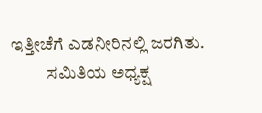ಇತ್ತೀಚೆಗೆ ಎಡನೀರಿನಲ್ಲಿ ಜರಗಿತು.
          ಸಮಿತಿಯ ಅಧ್ಯಕ್ಷ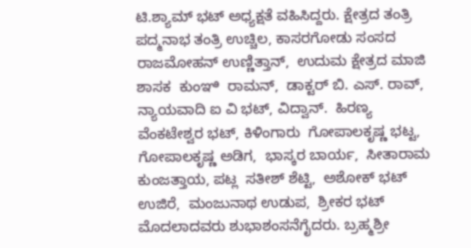ಟಿ.ಶ್ಯಾಮ್ ಭಟ್ ಅಧ್ಯಕ್ಷತೆ ವಹಿಸಿದ್ದರು. ಕ್ಷೇತ್ರದ ತಂತ್ರಿ  ಪದ್ಮನಾಭ ತಂತ್ರಿ ಉಚ್ಚಿಲ, ಕಾಸರಗೋಡು ಸಂಸದ  ರಾಜಮೋಹನ್ ಉಣ್ಣಿತ್ತಾನ್,  ಉದುಮ ಕ್ಷೇತ್ರದ ಮಾಜಿ ಶಾಸಕ  ಕುಂಞಿ  ರಾಮನ್,  ಡಾಕ್ಟರ್ ಬಿ. ಎಸ್. ರಾವ್, ನ್ಯಾಯವಾದಿ ಐ ವಿ ಭಟ್, ವಿದ್ವಾನ್.  ಹಿರಣ್ಯ ವೆಂಕಟೇಶ್ವರ ಭಟ್, ಕಿಳಿಂಗಾರು  ಗೋಪಾಲಕೃಷ್ಣ ಭಟ್ಟ,  ಗೋಪಾಲಕೃಷ್ಣ ಅಡಿಗ,  ಭಾಸ್ಕರ ಬಾರ್ಯ,  ಸೀತಾರಾಮ ಕುಂಜತ್ತಾಯ, ಪಟ್ಲ  ಸತೀಶ್ ಶೆಟ್ಟಿ,  ಅಶೋಕ್ ಭಟ್ ಉಜಿರೆ,  ಮಂಜುನಾಥ ಉಡುಪ,  ಶ್ರೀಕರ ಭಟ್ ಮೊದಲಾದವರು ಶುಭಾಶಂಸನೆಗೈದರು. ಬ್ರಹ್ಮಶ್ರೀ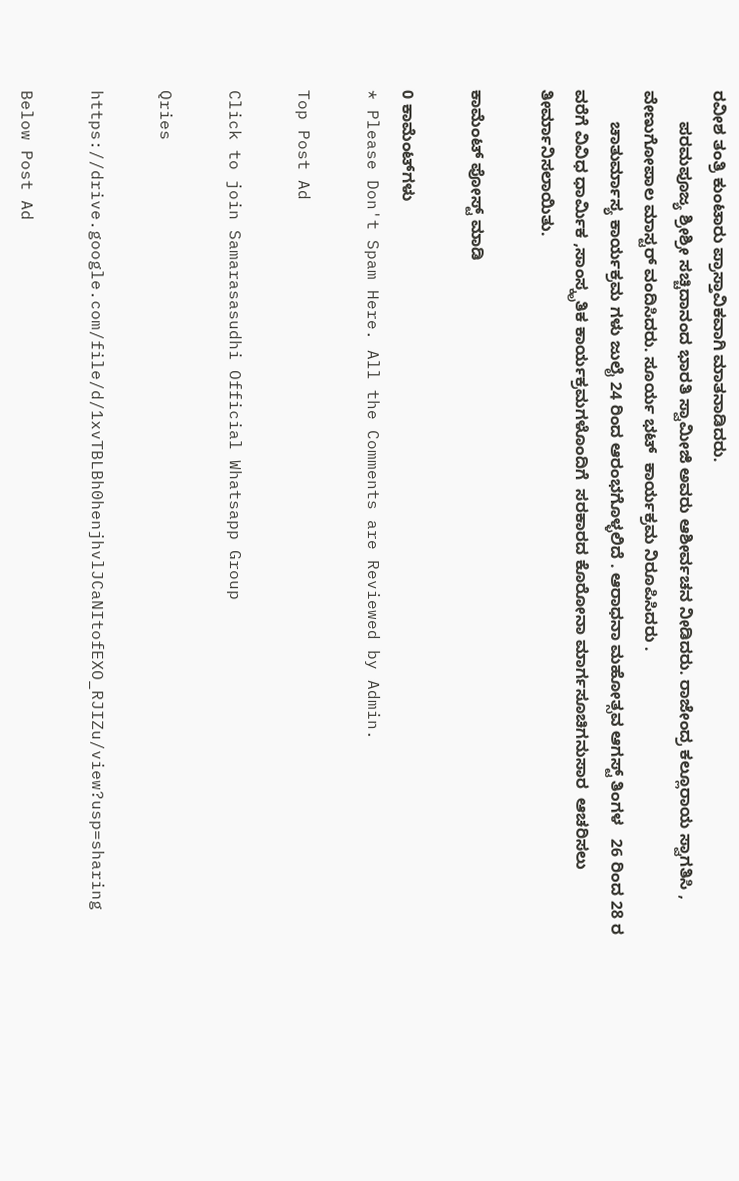ರವೀಶ ತಂತ್ರಿ ಕುಂಟಾರು ಪ್ರಾಸ್ತಾವಿಕವಾಗಿ ಮಾತನಾಡಿದರು.
       ಪರಮಪೂಜ್ಯ ಶ್ರೀಶ್ರೀ ಸಚ್ಚಿದಾನಂದ ಭಾರತಿ ಸ್ವಾಮೀಜಿ ಅವರು ಆಶೀರ್ವಚನ ನೀಡಿದರು. ರಾಜೇಂದ್ರ ಕಲ್ಲೂರಾಯ ಸ್ವಾಗತಿಸಿ , ವೇಣುಗೋಪಾಲ ಮಾಸ್ಟರ್ ವಂದಿಸಿದರು. ಸೂರ್ಯ ಭಟ್  ಕಾರ್ಯಕ್ರಮ ನಿರೂಪಿಸಿದರು .
       ಚಾತುರ್ಮಾಸ್ಯ ಕಾರ್ಯಕ್ರಮ ಗಳು ಜುಲೈ 24 ರಿಂದ ಆರಂಭಗೊಳ್ಳಲಿದೆ . ಆರಾಧನಾ ಮಹೋತ್ಸವ ಆಗಸ್ಟ್ ತಿಂಗಳ   26 ರಿಂದ 28 ರ ವರೆಗೆ ವಿವಿಧ ಧಾರ್ಮಿಕ ,ಸಾಂಸ್ಕೃತಿಕ ಕಾರ್ಯಕ್ರಮಗಳೊಂದಿಗೆ  ಸರಕಾರದ ಕೊರೋನಾ ಮಾರ್ಗಸೂಚಿಗನುಸಾರ  ಆಚರಿಸಲು ತೀರ್ಮಾನಿಸಲಾಯಿತು.

ಕಾಮೆಂಟ್‌‌ ಪೋಸ್ಟ್‌ ಮಾಡಿ

0 ಕಾಮೆಂಟ್‌ಗಳು
* Please Don't Spam Here. All the Comments are Reviewed by Admin.

Top Post Ad

Click to join Samarasasudhi Official Whatsapp Group

Qries

https://drive.google.com/file/d/1xvTBLBh0henjhvlJCaNItofEXO_RJIZu/view?usp=sharing

Below Post Ad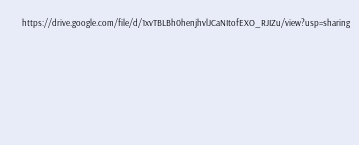https://drive.google.com/file/d/1xvTBLBh0henjhvlJCaNItofEXO_RJIZu/view?usp=sharing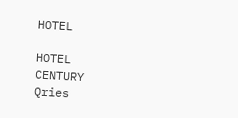HOTEL

HOTEL
CENTURY
Qries